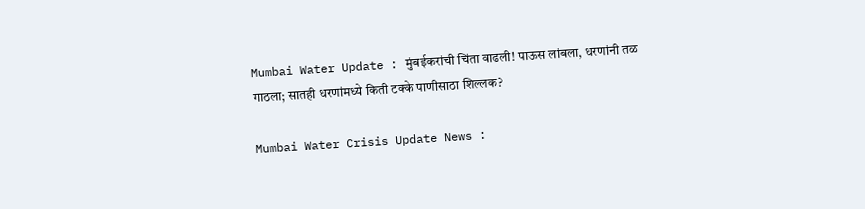Mumbai Water Update : मुंबईकरांची चिंता वाढली! पाऊस लांबला, धरणांनी तळ गाठला; सातही धरणांमध्ये किती टक्के पाणीसाठा शिल्लक?

Mumbai Water Crisis Update News :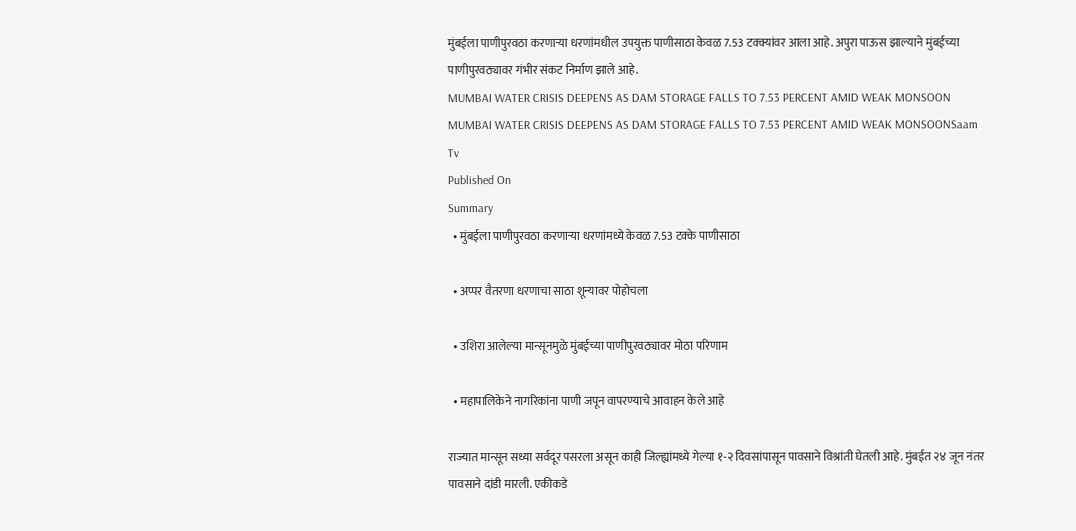मुंबईला पाणीपुरवठा करणाऱ्या धरणांमधील उपयुक्त पाणीसाठा केवळ 7.53 टक्क्यांवर आला आहे. अपुरा पाऊस झाल्याने मुंबईच्या पाणीपुरवठ्यावर गंभीर संकट निर्माण झाले आहे.
MUMBAI WATER CRISIS DEEPENS AS DAM STORAGE FALLS TO 7.53 PERCENT AMID WEAK MONSOON
MUMBAI WATER CRISIS DEEPENS AS DAM STORAGE FALLS TO 7.53 PERCENT AMID WEAK MONSOONSaam Tv
Published On
Summary
  • मुंबईला पाणीपुरवठा करणाऱ्या धरणांमध्ये केवळ 7.53 टक्के पाणीसाठा

  • अप्पर वैतरणा धरणाचा साठा शून्यावर पोहोचला

  • उशिरा आलेल्या मान्सूनमुळे मुंबईच्या पाणीपुरवठ्यावर मोठा परिणाम

  • महापालिकेने नागरिकांना पाणी जपून वापरण्याचे आवाहन केले आहे

राज्यात मान्सून सध्या सर्वदूर पसरला असून काही जिल्ह्यांमध्ये गेल्या १-२ दिवसांपासून पावसाने विश्रांती घेतली आहे. मुंबईत २४ जून नंतर पावसाने दांडी मारली. एकीकडे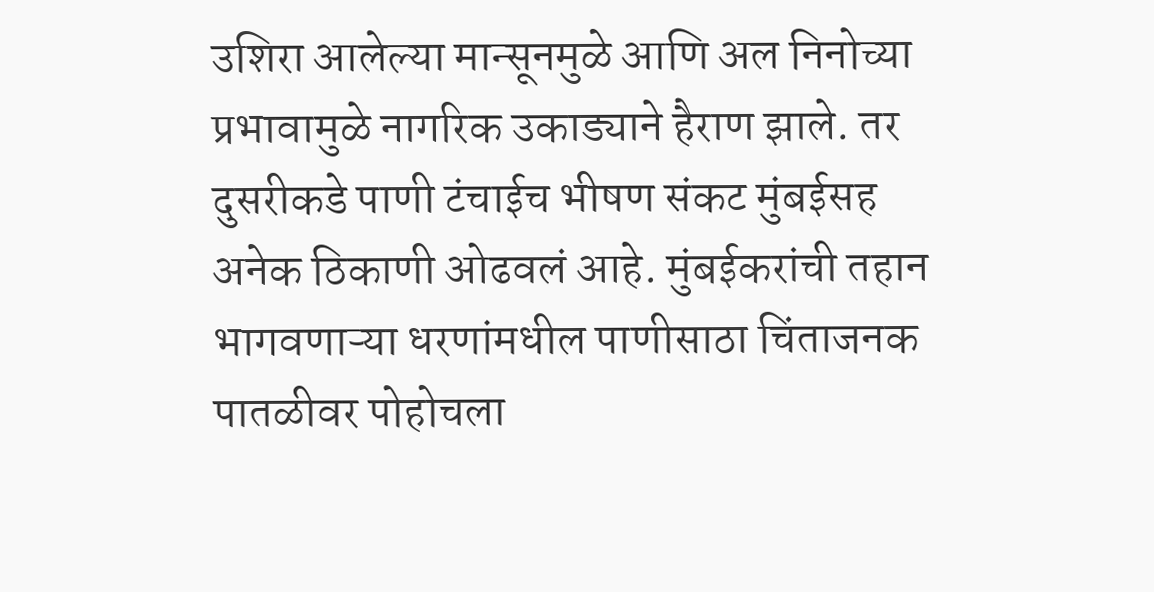उशिरा आलेल्या मान्सूनमुळे आणि अल निनोच्या प्रभावामुळे नागरिक उकाड्याने हैराण झाले. तर दुसरीकडे पाणी टंचाईच भीषण संकट मुंबईसह अनेक ठिकाणी ओढवलं आहे. मुंबईकरांची तहान भागवणाऱ्या धरणांमधील पाणीसाठा चिंताजनक पातळीवर पोहोचला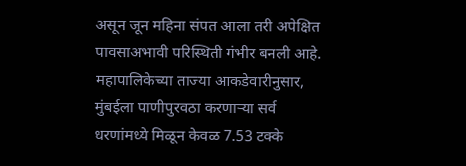असून जून महिना संपत आला तरी अपेक्षित पावसाअभावी परिस्थिती गंभीर बनली आहे. महापालिकेच्या ताज्या आकडेवारीनुसार, मुंबईला पाणीपुरवठा करणाऱ्या सर्व धरणांमध्ये मिळून केवळ 7.53 टक्के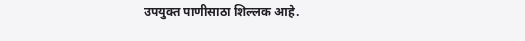उपयुक्त पाणीसाठा शिल्लक आहे.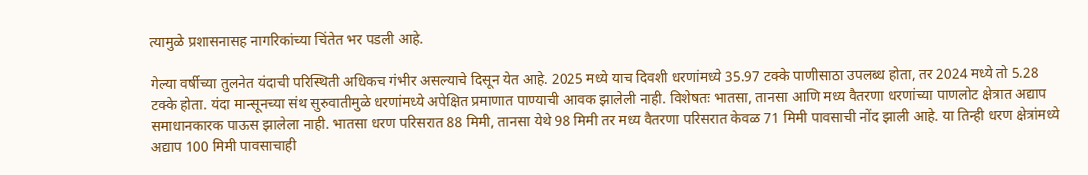त्यामुळे प्रशासनासह नागरिकांच्या चिंतेत भर पडली आहे.

गेल्या वर्षीच्या तुलनेत यंदाची परिस्थिती अधिकच गंभीर असल्याचे दिसून येत आहे. 2025 मध्ये याच दिवशी धरणांमध्ये 35.97 टक्के पाणीसाठा उपलब्ध होता, तर 2024 मध्ये तो 5.28 टक्के होता. यंदा मान्सूनच्या संथ सुरुवातीमुळे धरणांमध्ये अपेक्षित प्रमाणात पाण्याची आवक झालेली नाही. विशेषतः भातसा, तानसा आणि मध्य वैतरणा धरणांच्या पाणलोट क्षेत्रात अद्याप समाधानकारक पाऊस झालेला नाही. भातसा धरण परिसरात 88 मिमी, तानसा येथे 98 मिमी तर मध्य वैतरणा परिसरात केवळ 71 मिमी पावसाची नोंद झाली आहे. या तिन्ही धरण क्षेत्रांमध्ये अद्याप 100 मिमी पावसाचाही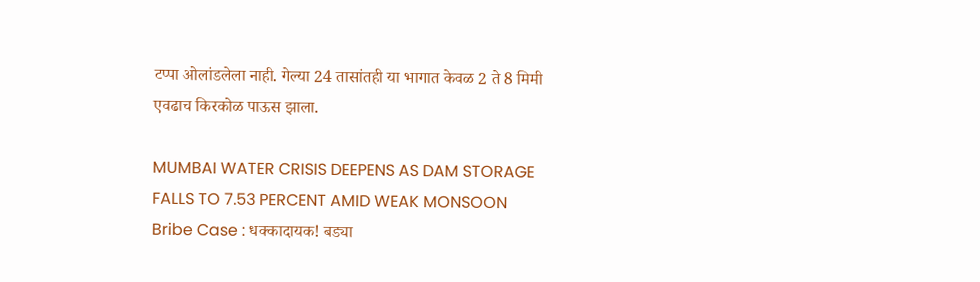टप्पा ओलांडलेला नाही. गेल्या 24 तासांतही या भागात केवळ 2 ते 8 मिमी एवढाच किरकोळ पाऊस झाला.

MUMBAI WATER CRISIS DEEPENS AS DAM STORAGE FALLS TO 7.53 PERCENT AMID WEAK MONSOON
Bribe Case : धक्कादायक! बड्या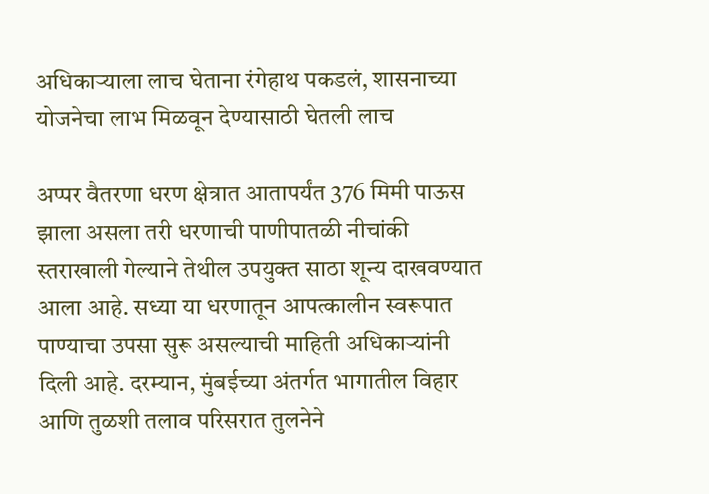अधिकाऱ्याला लाच घेताना रंगेहाथ पकडलं, शासनाच्या योजनेचा लाभ मिळवून देण्यासाठी घेतली लाच

अप्पर वैतरणा धरण क्षेत्रात आतापर्यंत 376 मिमी पाऊस झाला असला तरी धरणाची पाणीपातळी नीचांकी स्तराखाली गेल्याने तेथील उपयुक्त साठा शून्य दाखवण्यात आला आहे. सध्या या धरणातून आपत्कालीन स्वरूपात पाण्याचा उपसा सुरू असल्याची माहिती अधिकाऱ्यांनी दिली आहे. दरम्यान, मुंबईच्या अंतर्गत भागातील विहार आणि तुळशी तलाव परिसरात तुलनेने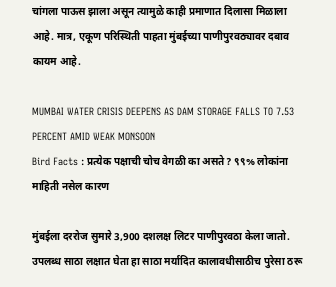चांगला पाऊस झाला असून त्यामुळे काही प्रमाणात दिलासा मिळाला आहे. मात्र, एकूण परिस्थिती पाहता मुंबईच्या पाणीपुरवठ्यावर दबाव कायम आहे.

MUMBAI WATER CRISIS DEEPENS AS DAM STORAGE FALLS TO 7.53 PERCENT AMID WEAK MONSOON
Bird Facts : प्रत्येक पक्षाची चोच वेगळी का असते? ९९% लोकांना माहिती नसेल कारण

मुंबईला दररोज सुमारे 3,900 दशलक्ष लिटर पाणीपुरवठा केला जातो. उपलब्ध साठा लक्षात घेता हा साठा मर्यादित कालावधीसाठीच पुरेसा ठरू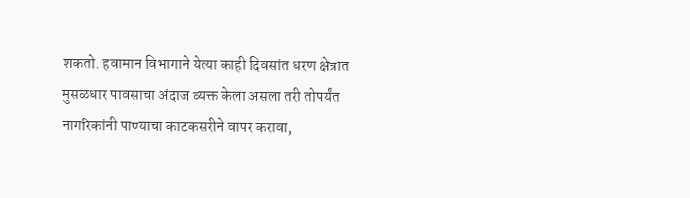शकतो. हवामान विभागाने येत्या काही दिवसांत धरण क्षेत्रात मुसळधार पावसाचा अंदाज व्यक्त केला असला तरी तोपर्यंत नागरिकांनी पाण्याचा काटकसरीने वापर करावा,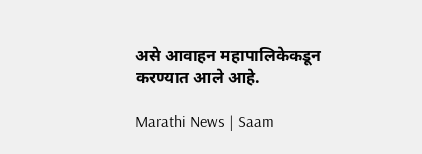असे आवाहन महापालिकेकडून करण्यात आले आहे.

Marathi News | Saam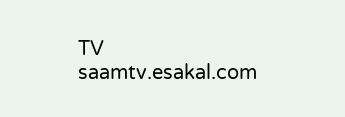TV
saamtv.esakal.com